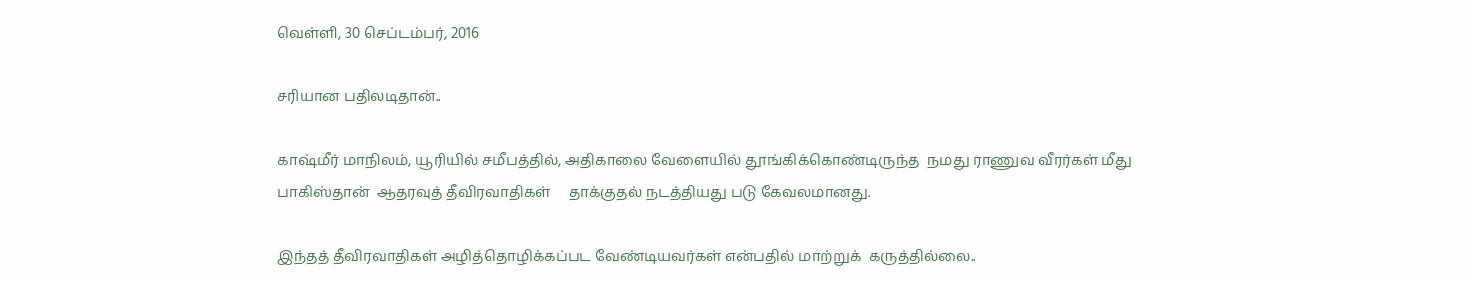வெள்ளி, 30 செப்டம்பர், 2016

சரியான பதிலடிதான்..

காஷ்மீர் மாநிலம், யூரியில் சமீபத்தில், அதிகாலை வேளையில் தூங்கிக்கொண்டிருந்த  நமது ராணுவ வீரர்கள் மீது பாகிஸ்தான்  ஆதரவுத் தீவிரவாதிகள்     தாக்குதல் நடத்தியது படு கேவலமானது.

இந்தத் தீவிரவாதிகள் அழித்தொழிக்கப்பட வேண்டியவர்கள் என்பதில் மாற்றுக்  கருத்தில்லை..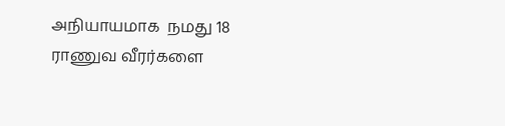அநியாயமாக  நமது 18 ராணுவ வீரர்களை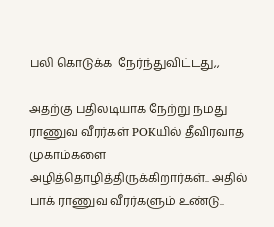பலி கொடுக்க  நேர்ந்துவிட்டது,,

அதற்கு பதிலடியாக நேற்று நமது ராணுவ வீரர்கள் POKயில் தீவிரவாத முகாம்களை அழித்தொழித்திருக்கிறார்கள்.. அதில் பாக் ராணுவ வீரர்களும் உண்டு..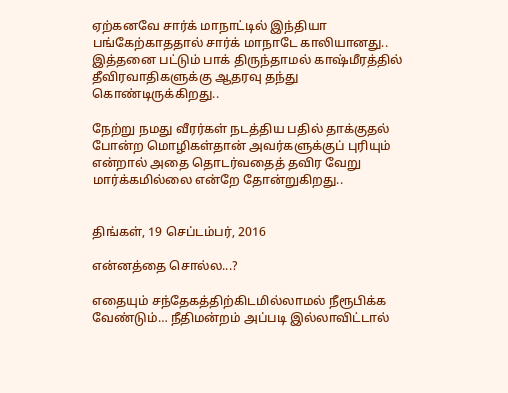ஏற்கனவே சார்க் மாநாட்டில் இந்தியா பங்கேற்காததால் சார்க் மாநாடே காலியானது.. இத்தனை பட்டும் பாக் திருந்தாமல் காஷ்மீரத்தில் தீவிரவாதிகளுக்கு ஆதரவு தந்து கொண்டிருக்கிறது..

நேற்று நமது வீரர்கள் நடத்திய பதில் தாக்குதல் போன்ற மொழிகள்தான் அவர்களுக்குப் புரியும் என்றால் அதை தொடர்வதைத் தவிர வேறு மார்க்கமில்லை என்றே தோன்றுகிறது..


திங்கள், 19 செப்டம்பர், 2016

என்னத்தை சொல்ல...?

எதையும் சந்தேகத்திற்கிடமில்லாமல் நீரூபிக்க வேண்டும்… நீதிமன்றம் அப்படி இல்லாவிட்டால்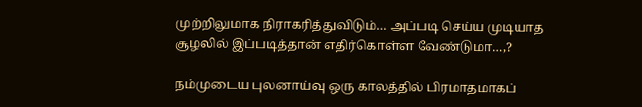முற்றிலுமாக நிராகரித்துவிடும்… அப்படி செய்ய முடியாத சூழலில் இப்படித்தான் எதிர்கொள்ள வேண்டுமா…,?

நம்முடைய புலனாய்வு ஒரு காலத்தில் பிரமாதமாகப்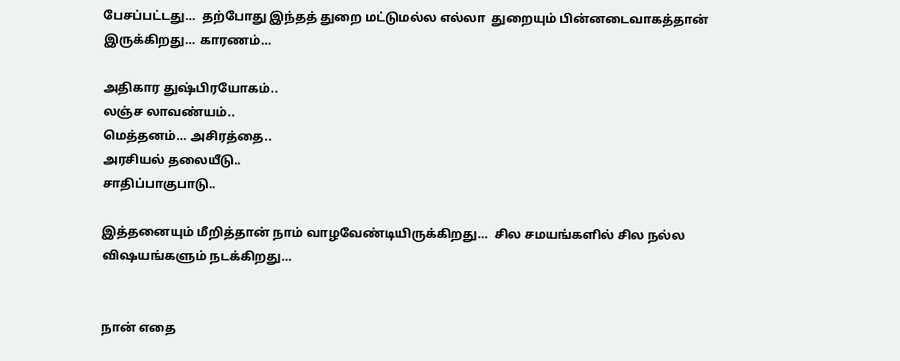பேசப்பட்டது…  தற்போது இந்தத் துறை மட்டுமல்ல எல்லா  துறையும் பின்னடைவாகத்தான் இருக்கிறது… காரணம்…

அதிகார துஷ்பிரயோகம்..
லஞ்ச லாவண்யம்..
மெத்தனம்… அசிரத்தை..
அரசியல் தலையீடு..
சாதிப்பாகுபாடு..

இத்தனையும் மீறித்தான் நாம் வாழவேண்டியிருக்கிறது…  சில சமயங்களில் சில நல்ல விஷயங்களும் நடக்கிறது…


நான் எதை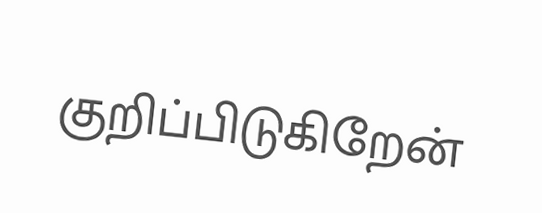குறிப்பிடுகிறேன்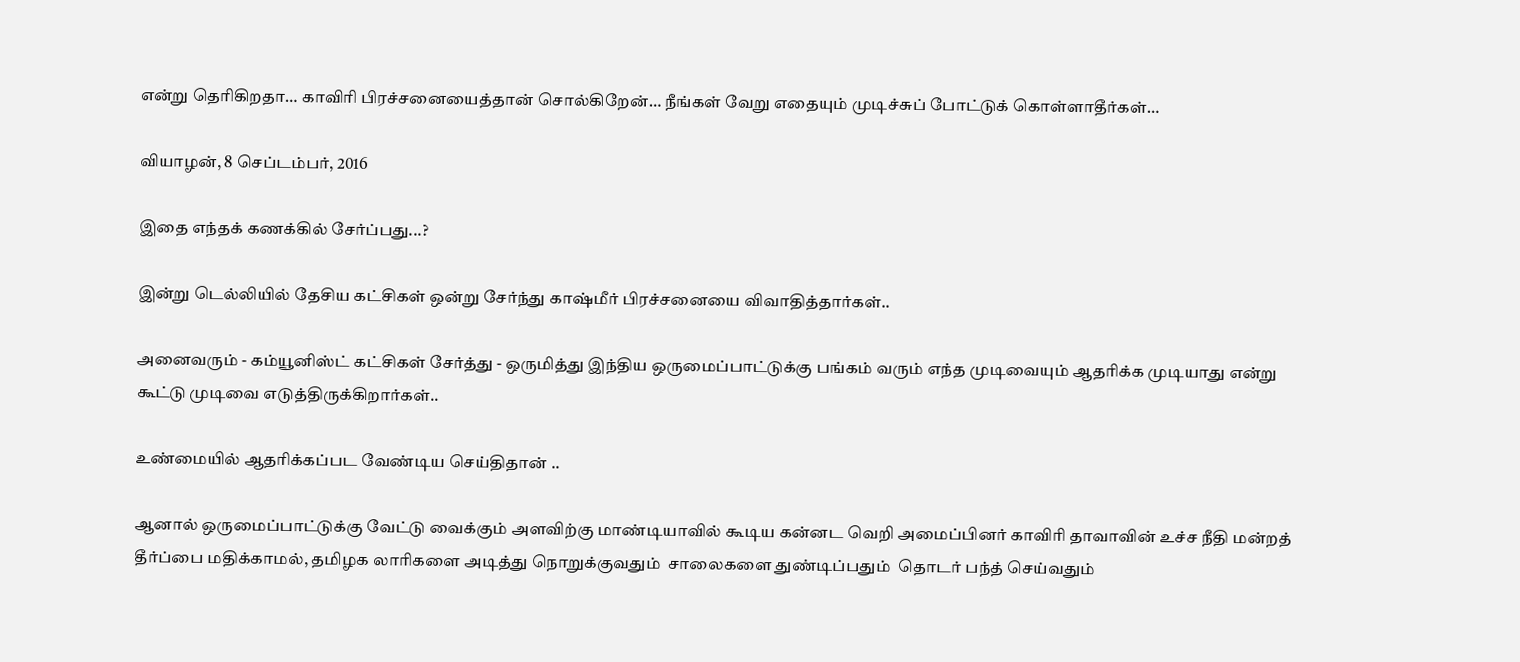என்று தெரிகிறதா… காவிரி பிரச்சனையைத்தான் சொல்கிறேன்… நீங்கள் வேறு எதையும் முடிச்சுப் போட்டுக் கொள்ளாதீர்கள்…

வியாழன், 8 செப்டம்பர், 2016

இதை எந்தக் கணக்கில் சேர்ப்பது...?

இன்று டெல்லியில் தேசிய கட்சிகள் ஒன்று சேர்ந்து காஷ்மீர் பிரச்சனையை விவாதித்தார்கள்..

அனைவரும் - கம்யூனிஸ்ட் கட்சிகள் சேர்த்து - ஒருமித்து இந்திய ஒருமைப்பாட்டுக்கு பங்கம் வரும் எந்த முடிவையும் ஆதரிக்க முடியாது என்று கூட்டு முடிவை எடுத்திருக்கிறார்கள்..

உண்மையில் ஆதரிக்கப்பட வேண்டிய செய்திதான் ..

ஆனால் ஒருமைப்பாட்டுக்கு வேட்டு வைக்கும் அளவிற்கு மாண்டியாவில் கூடிய கன்னட வெறி அமைப்பினர் காவிரி தாவாவின் உச்ச நீதி மன்றத் தீர்ப்பை மதிக்காமல், தமிழக லாரிகளை அடித்து நொறுக்குவதும்  சாலைகளை துண்டிப்பதும்  தொடர் பந்த் செய்வதும்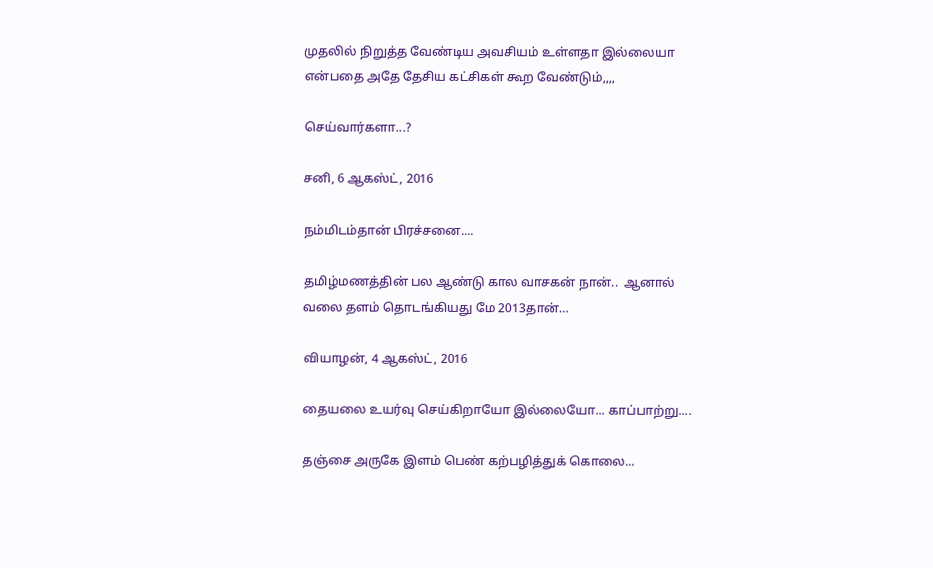முதலில் நிறுத்த வேண்டிய அவசியம் உள்ளதா இல்லையா என்பதை அதே தேசிய கட்சிகள் கூற வேண்டும்,,,,

செய்வார்களா...?

சனி, 6 ஆகஸ்ட், 2016

நம்மிடம்தான் பிரச்சனை....

தமிழ்மணத்தின் பல ஆண்டு கால வாசகன் நான்..  ஆனால் வலை தளம் தொடங்கியது மே 2013தான்…

வியாழன், 4 ஆகஸ்ட், 2016

தையலை உயர்வு செய்கிறாயோ இல்லையோ... காப்பாற்று....

தஞ்சை அருகே இளம் பெண் கற்பழித்துக் கொலை...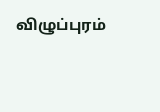விழுப்புரம்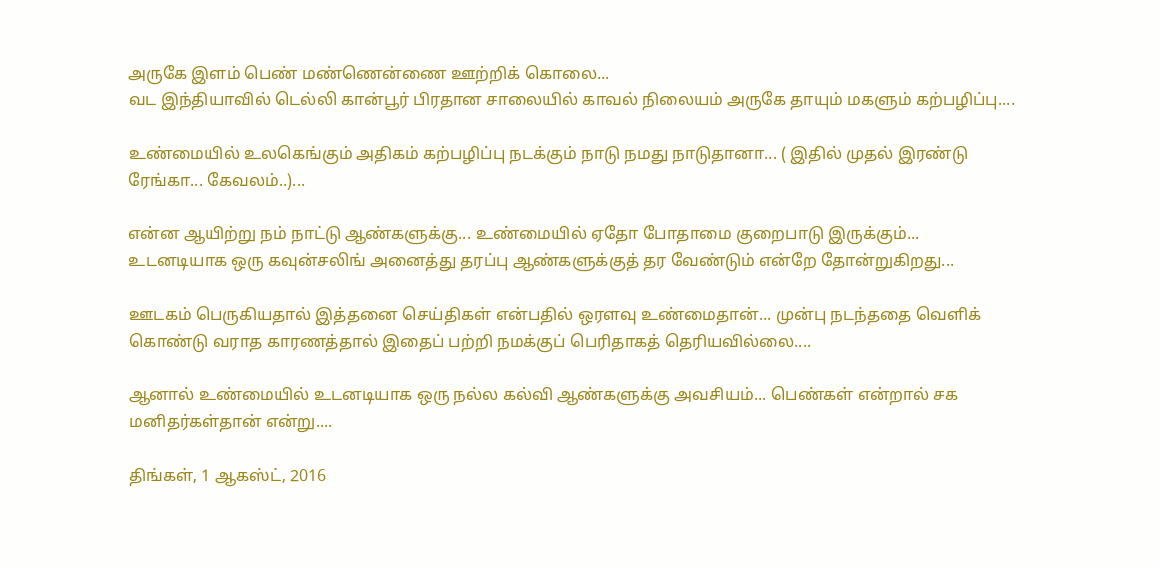அருகே இளம் பெண் மண்ணென்ணை ஊற்றிக் கொலை...
வட இந்தியாவில் டெல்லி கான்பூர் பிரதான சாலையில் காவல் நிலையம் அருகே தாயும் மகளும் கற்பழிப்பு....

உண்மையில் உலகெங்கும் அதிகம் கற்பழிப்பு நடக்கும் நாடு நமது நாடுதானா... ( இதில் முதல் இரண்டு ரேங்கா... கேவலம்..)...

என்ன ஆயிற்று நம் நாட்டு ஆண்களுக்கு... உண்மையில் ஏதோ போதாமை குறைபாடு இருக்கும்... உடனடியாக ஒரு கவுன்சலிங் அனைத்து தரப்பு ஆண்களுக்குத் தர வேண்டும் என்றே தோன்றுகிறது...

ஊடகம் பெருகியதால் இத்தனை செய்திகள் என்பதில் ஒரளவு உண்மைதான்... முன்பு நடந்ததை வெளிக் கொண்டு வராத காரணத்தால் இதைப் பற்றி நமக்குப் பெரிதாகத் தெரியவில்லை....

ஆனால் உண்மையில் உடனடியாக ஒரு நல்ல கல்வி ஆண்களுக்கு அவசியம்... பெண்கள் என்றால் சக மனிதர்கள்தான் என்று....

திங்கள், 1 ஆகஸ்ட், 2016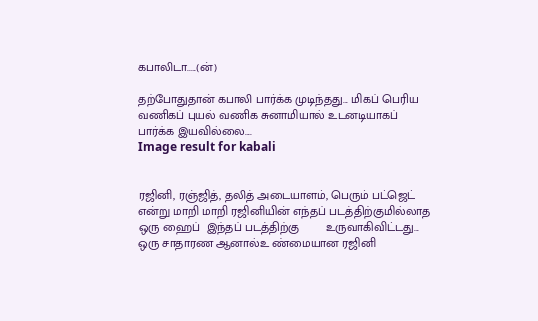கபாலிடா.....(ன்)

தற்போதுதான் கபாலி பார்க்க முடிந்தது... மிகப் பெரிய வணிகப் புயல் வணிக சுனாமியால் உடனடியாகப் பார்க்க இயவில்லை....
Image result for kabali


ரஜினி, ரஞ்ஜித், தலித் அடையாளம், பெரும் பட்ஜெட் என்று மாறி மாறி ரஜினியின் எந்தப் படத்திற்குமில்லாத ஒரு ஹைப்  இந்தப் படத்திற்கு        உருவாகிவிட்டது... ஒரு சாதாரண ஆனால்உ ண்மையான ரஜினி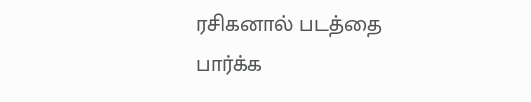ரசிகனால் படத்தை பார்க்க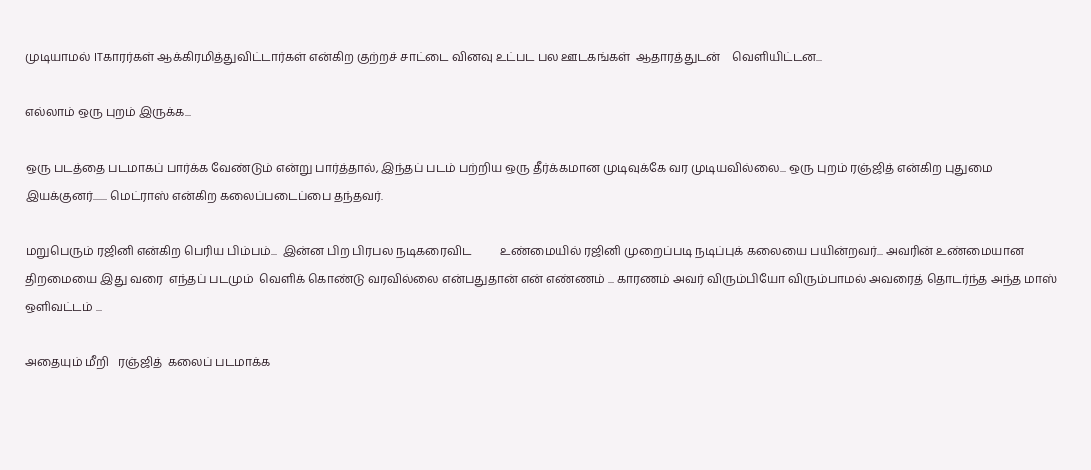முடியாமல் ITகாரர்கள் ஆக்கிரமித்துவிட்டார்கள் என்கிற குற்றச் சாட்டை வினவு உட்பட பல ஊடகங்கள்  ஆதாரத்துடன்    வெளியிட்டன...

எல்லாம் ஒரு புறம் இருக்க...

ஒரு படத்தை படமாகப் பார்க்க வேண்டும் என்று பார்த்தால், இந்தப் படம் பற்றிய ஒரு தீர்க்கமான முடிவுக்கே வர முடியவில்லை... ஒரு புறம் ரஞ்ஜித் என்கிற புதுமை இயக்குனர்....... மெட்ராஸ் என்கிற கலைப்படைப்பை தந்தவர்.

மறுபெரும் ரஜினி என்கிற பெரிய பிம்பம்...  இன்ன பிற பிரபல நடிகரைவிட          உண்மையில் ரஜினி முறைப்படி நடிப்புக் கலையை பயின்றவர்... அவரின் உண்மையான திறமையை இது வரை  எந்தப் படமும்  வெளிக் கொண்டு வரவில்லை என்பதுதான் என் எண்ணம் ... காரணம் அவர் விரும்பியோ விரும்பாமல் அவரைத் தொடர்ந்த அந்த மாஸ் ஒளிவட்டம் ...

அதையும் மீறி   ரஞ்ஜித்  கலைப் படமாக்க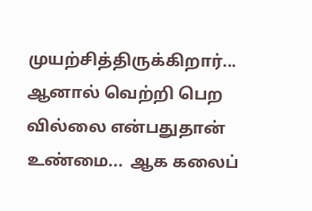முயற்சித்திருக்கிறார்... ஆனால் வெற்றி பெற வில்லை என்பதுதான் உண்மை...  ஆக கலைப்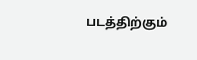படத்திற்கும்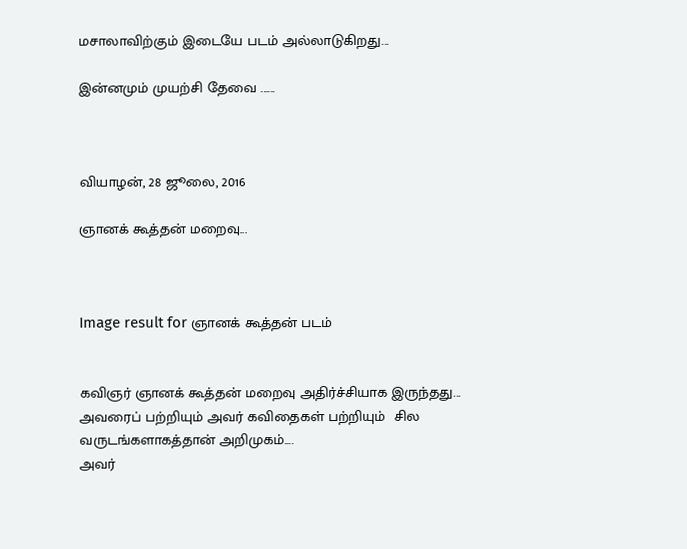மசாலாவிற்கும் இடையே படம் அல்லாடுகிறது...

இன்னமும் முயற்சி தேவை ......



வியாழன், 28 ஜூலை, 2016

ஞானக் கூத்தன் மறைவு...



Image result for ஞானக் கூத்தன் படம்


கவிஞர் ஞானக் கூத்தன் மறைவு அதிர்ச்சியாக இருந்தது...
அவரைப் பற்றியும் அவர் கவிதைகள் பற்றியும்  சில வருடங்களாகத்தான் அறிமுகம்....
அவர்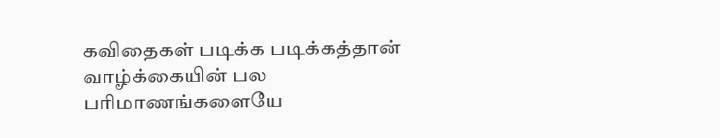கவிதைகள் படிக்க படிக்கத்தான் வாழ்க்கையின் பல பரிமாணங்களையே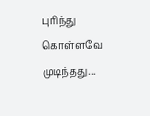புரிந்து கொள்ளவே முடிந்தது...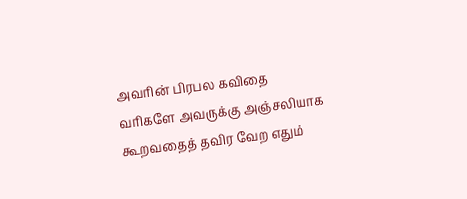அவரின் பிரபல கவிதை வரிகளே அவருக்கு அஞ்சலியாக கூறவதைத் தவிர வேற எதும்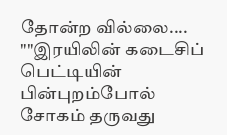தோன்ற வில்லை....
""இரயிலின் கடைசிப் பெட்டியின் பின்புறம்போல்
சோகம் தருவது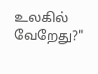உலகில் வேறேது?"